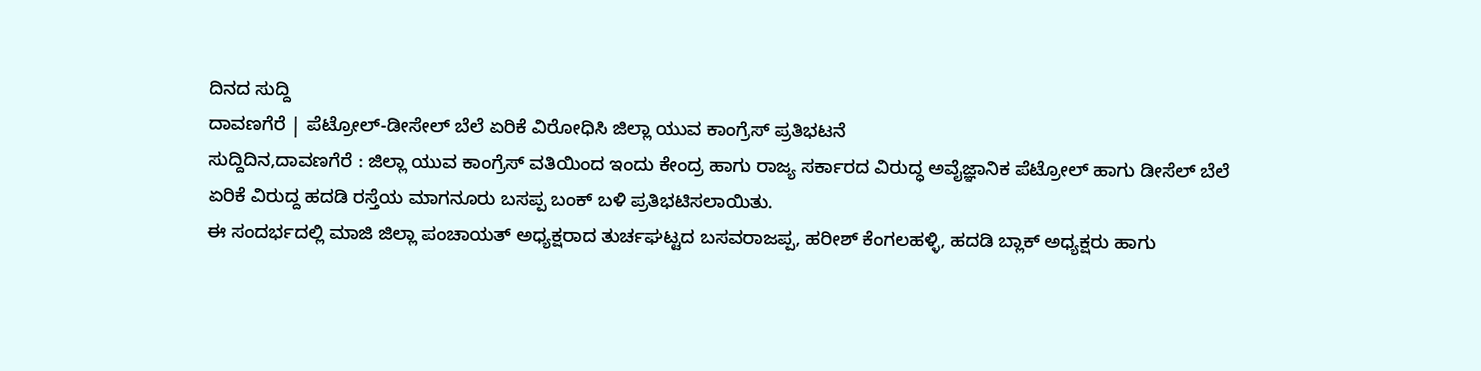ದಿನದ ಸುದ್ದಿ
ದಾವಣಗೆರೆ | ಪೆಟ್ರೋಲ್-ಡೀಸೇಲ್ ಬೆಲೆ ಏರಿಕೆ ವಿರೋಧಿಸಿ ಜಿಲ್ಲಾ ಯುವ ಕಾಂಗ್ರೆಸ್ ಪ್ರತಿಭಟನೆ
ಸುದ್ದಿದಿನ,ದಾವಣಗೆರೆ : ಜಿಲ್ಲಾ ಯುವ ಕಾಂಗ್ರೆಸ್ ವತಿಯಿಂದ ಇಂದು ಕೇಂದ್ರ ಹಾಗು ರಾಜ್ಯ ಸರ್ಕಾರದ ವಿರುದ್ಧ ಅವೈಜ್ಞಾನಿಕ ಪೆಟ್ರೋಲ್ ಹಾಗು ಡೀಸೆಲ್ ಬೆಲೆ ಏರಿಕೆ ವಿರುದ್ದ ಹದಡಿ ರಸ್ತೆಯ ಮಾಗನೂರು ಬಸಪ್ಪ ಬಂಕ್ ಬಳಿ ಪ್ರತಿಭಟಿಸಲಾಯಿತು.
ಈ ಸಂದರ್ಭದಲ್ಲಿ ಮಾಜಿ ಜಿಲ್ಲಾ ಪಂಚಾಯತ್ ಅಧ್ಯಕ್ಷರಾದ ತುರ್ಚಘಟ್ಟದ ಬಸವರಾಜಪ್ಪ, ಹರೀಶ್ ಕೆಂಗಲಹಳ್ಳಿ, ಹದಡಿ ಬ್ಲಾಕ್ ಅಧ್ಯಕ್ಷರು ಹಾಗು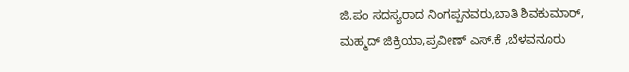ಜಿ.ಪಂ ಸದಸ್ಯರಾದ ನಿಂಗಪ್ಪನವರು,ಬಾತಿ ಶಿವಕುಮಾರ್, ಮಹ್ಮದ್ ಜಿಕ್ರಿಯಾ,ಪ್ರವೀಣ್ ಎಸ್.ಕೆ ,ಬೆಳವನೂರು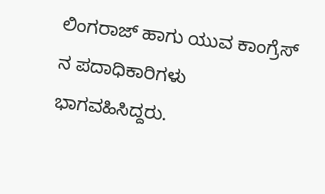ಲಿಂಗರಾಜ್ ಹಾಗು ಯುವ ಕಾಂಗ್ರೆಸ್ ನ ಪದಾಧಿಕಾರಿಗಳು ಭಾಗವಹಿಸಿದ್ದರು.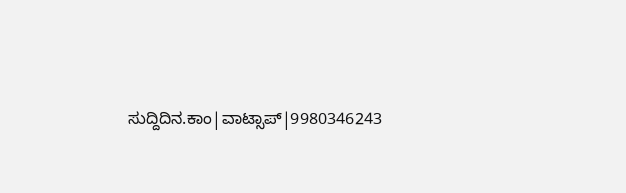ಸುದ್ದಿದಿನ.ಕಾಂ|ವಾಟ್ಸಾಪ್|9980346243